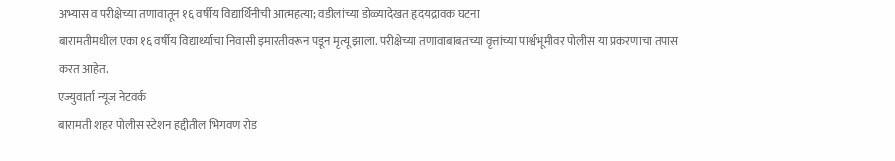अभ्यास व परीक्षेच्या तणावातून १६ वर्षीय विद्यार्थिनीची आत्महत्या; वडीलांच्या डोळ्यादेखत हृदयद्रावक घटना
बारामतीमधील एका १६ वर्षीय विद्यार्थ्याचा निवासी इमारतीवरून पडून मृत्यू झाला. परीक्षेच्या तणावाबाबतच्या वृत्तांच्या पार्श्वभूमीवर पोलीस या प्रकरणाचा तपास करत आहेत.
एज्युवार्ता न्यूज नेटवर्क
बारामती शहर पोलीस स्टेशन हद्दीतील भिगवण रोड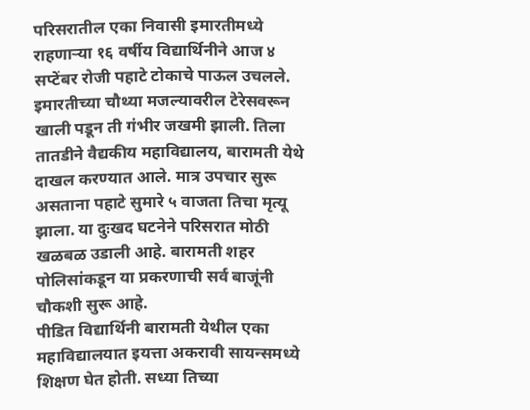परिसरातील एका निवासी इमारतीमध्ये राहणाऱ्या १६ वर्षीय विद्यार्थिनीने आज ४ सप्टेंबर रोजी पहाटे टोकाचे पाऊल उचलले. इमारतीच्या चौथ्या मजल्यावरील टेरेसवरून खाली पडून ती गंभीर जखमी झाली. तिला तातडीने वैद्यकीय महाविद्यालय, बारामती येथे दाखल करण्यात आले. मात्र उपचार सुरू असताना पहाटे सुमारे ५ वाजता तिचा मृत्यू झाला. या दुःखद घटनेने परिसरात मोठी खळबळ उडाली आहे. बारामती शहर पोलिसांकडून या प्रकरणाची सर्व बाजूंनी चौकशी सुरू आहे.
पीडित विद्यार्थिनी बारामती येथील एका महाविद्यालयात इयत्ता अकरावी सायन्समध्ये शिक्षण घेत होती. सध्या तिच्या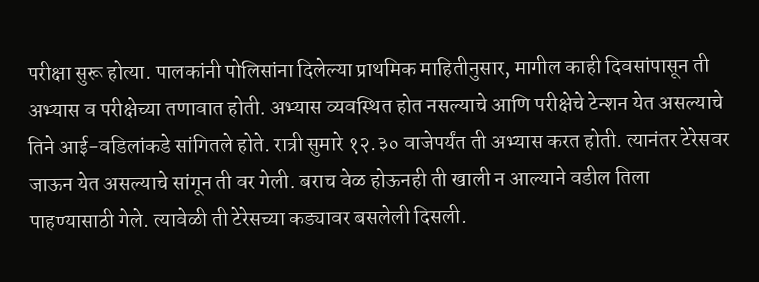परीक्षा सुरू होत्या. पालकांनी पोलिसांना दिलेल्या प्राथमिक माहितीनुसार, मागील काही दिवसांपासून ती अभ्यास व परीक्षेच्या तणावात होती. अभ्यास व्यवस्थित होत नसल्याचे आणि परीक्षेचे टेन्शन येत असल्याचे तिने आई-वडिलांकडे सांगितले होते. रात्री सुमारे १२.३० वाजेपर्यंत ती अभ्यास करत होती. त्यानंतर टेरेसवर जाऊन येत असल्याचे सांगून ती वर गेली. बराच वेळ होऊनही ती खाली न आल्याने वडील तिला पाहण्यासाठी गेले. त्यावेळी ती टेरेसच्या कड्यावर बसलेली दिसली.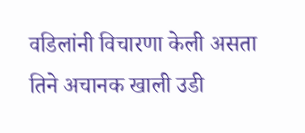वडिलांनी विचारणा केली असता तिने अचानक खाली उडी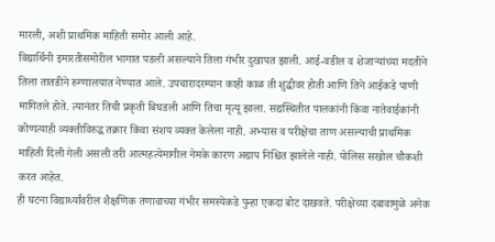मारली, अशी प्राथमिक माहिती समोर आली आहे.
विद्यार्थिनी इमारतीसमोरील भागात पडली असल्याने तिला गंभीर दुखापत झाली. आई-वडील व शेजाऱ्यांच्या मदतीने तिला तातडीने रुग्णालयात नेण्यात आले. उपचारादरम्यान काही काळ ती शुद्धीवर होती आणि तिने आईकडे पाणी मागितले होते. त्यानंतर तिची प्रकृती बिघडली आणि तिचा मृत्यू झाला. सद्यस्थितीत पालकांनी किंवा नातेवाईकांनी कोणत्याही व्यक्तीविरुद्ध तक्रार किंवा संशय व्यक्त केलेला नाही. अभ्यास व परीक्षेचा ताण असल्याची प्राथमिक माहिती दिली गेली असली तरी आत्महत्येमागील नेमके कारण अद्याप निश्चित झालेले नाही. पोलिस सखोल चौकशी करत आहेत.
ही घटना विद्यार्थ्यांवरील शैक्षणिक तणावाच्या गंभीर समस्येकडे पुन्हा एकदा बोट दाखवते. परीक्षेच्या दबावामुळे अनेक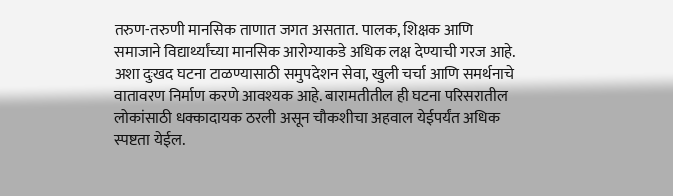तरुण-तरुणी मानसिक ताणात जगत असतात. पालक, शिक्षक आणि समाजाने विद्यार्थ्यांच्या मानसिक आरोग्याकडे अधिक लक्ष देण्याची गरज आहे. अशा दुःखद घटना टाळण्यासाठी समुपदेशन सेवा, खुली चर्चा आणि समर्थनाचे वातावरण निर्माण करणे आवश्यक आहे. बारामतीतील ही घटना परिसरातील लोकांसाठी धक्कादायक ठरली असून चौकशीचा अहवाल येईपर्यंत अधिक स्पष्टता येईल.